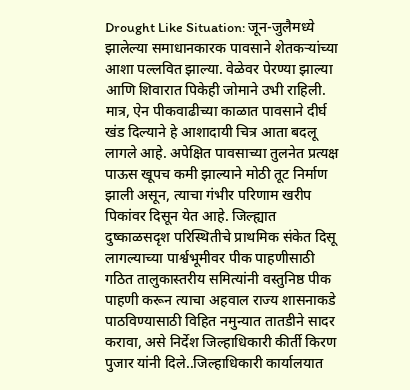Drought Like Situation: जून-जुलैमध्ये झालेल्या समाधानकारक पावसाने शेतकऱ्यांच्या आशा पल्लवित झाल्या. वेळेवर पेरण्या झाल्या आणि शिवारात पिकेही जोमाने उभी राहिली. मात्र, ऐन पीकवाढीच्या काळात पावसाने दीर्घ खंड दिल्याने हे आशादायी चित्र आता बदलू लागले आहे. अपेक्षित पावसाच्या तुलनेत प्रत्यक्ष पाऊस खूपच कमी झाल्याने मोठी तूट निर्माण झाली असून, त्याचा गंभीर परिणाम खरीप पिकांवर दिसून येत आहे. जिल्ह्यात दुष्काळसदृश परिस्थितीचे प्राथमिक संकेत दिसू लागल्याच्या पार्श्वभूमीवर पीक पाहणीसाठी गठित तालुकास्तरीय समित्यांनी वस्तुनिष्ठ पीक पाहणी करून त्याचा अहवाल राज्य शासनाकडे पाठविण्यासाठी विहित नमुन्यात तातडीने सादर करावा, असे निर्देश जिल्हाधिकारी कीर्ती किरण पुजार यांनी दिले..जिल्हाधिकारी कार्यालयात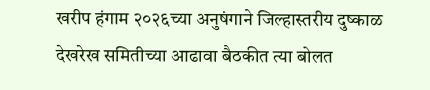खरीप हंगाम २०२६च्या अनुषंगाने जिल्हास्तरीय दुष्काळ देखरेख समितीच्या आढावा बैठकीत त्या बोलत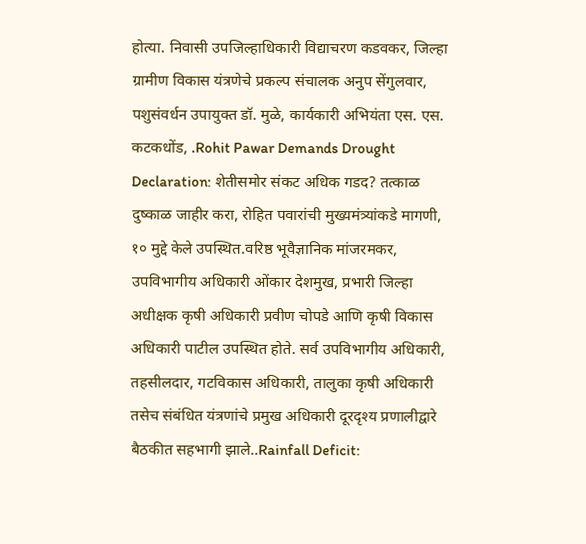होत्या. निवासी उपजिल्हाधिकारी विद्याचरण कडवकर, जिल्हा ग्रामीण विकास यंत्रणेचे प्रकल्प संचालक अनुप सेंगुलवार, पशुसंवर्धन उपायुक्त डॉ. मुळे, कार्यकारी अभियंता एस. एस. कटकधोंड, .Rohit Pawar Demands Drought Declaration: शेतीसमोर संकट अधिक गडद? तत्काळ दुष्काळ जाहीर करा, रोहित पवारांची मुख्यमंत्र्यांकडे मागणी, १० मुद्दे केले उपस्थित.वरिष्ठ भूवैज्ञानिक मांजरमकर, उपविभागीय अधिकारी ओंकार देशमुख, प्रभारी जिल्हा अधीक्षक कृषी अधिकारी प्रवीण चोपडे आणि कृषी विकास अधिकारी पाटील उपस्थित होते. सर्व उपविभागीय अधिकारी, तहसीलदार, गटविकास अधिकारी, तालुका कृषी अधिकारी तसेच संबंधित यंत्रणांचे प्रमुख अधिकारी दूरदृश्य प्रणालीद्वारे बैठकीत सहभागी झाले..Rainfall Deficit: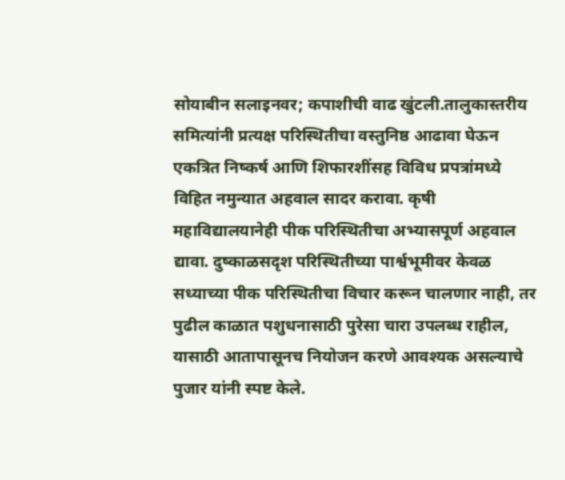सोयाबीन सलाइनवर; कपाशीची वाढ खुंटली.तालुकास्तरीय समित्यांनी प्रत्यक्ष परिस्थितीचा वस्तुनिष्ठ आढावा घेऊन एकत्रित निष्कर्ष आणि शिफारशींसह विविध प्रपत्रांमध्ये विहित नमुन्यात अहवाल सादर करावा. कृषी महाविद्यालयानेही पीक परिस्थितीचा अभ्यासपूर्ण अहवाल द्यावा. दुष्काळसदृश परिस्थितीच्या पार्श्वभूमीवर केवळ सध्याच्या पीक परिस्थितीचा विचार करून चालणार नाही, तर पुढील काळात पशुधनासाठी पुरेसा चारा उपलब्ध राहील, यासाठी आतापासूनच नियोजन करणे आवश्यक असल्याचे पुजार यांनी स्पष्ट केले.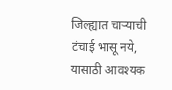जिल्ह्यात चाऱ्याची टंचाई भासू नये, यासाठी आवश्यक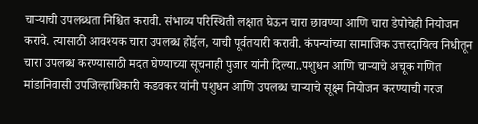चाऱ्याची उपलब्धता निश्चित करावी. संभाव्य परिस्थिती लक्षात घेऊन चारा छावण्या आणि चारा डेपोचेही नियोजन करावे. त्यासाठी आवश्यक चारा उपलब्ध होईल, याची पूर्वतयारी करावी. कंपन्यांच्या सामाजिक उत्तरदायित्व निधीतून चारा उपलब्ध करण्यासाठी मदत घेण्याच्या सूचनाही पुजार यांनी दिल्या..पशुधन आणि चाऱ्याचे अचूक गणित मांडानिवासी उपजिल्हाधिकारी कडवकर यांनी पशुधन आणि उपलब्ध चाऱ्याचे सूक्ष्म नियोजन करण्याची गरज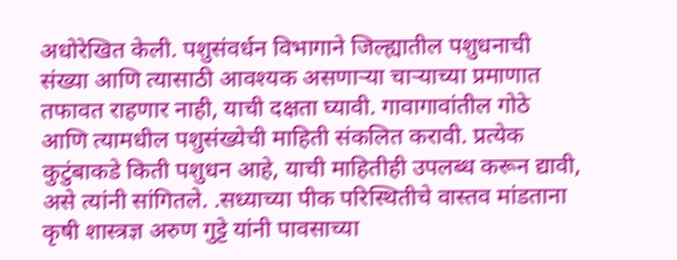अधोरेखित केली. पशुसंवर्धन विभागाने जिल्ह्यातील पशुधनाची संख्या आणि त्यासाठी आवश्यक असणाऱ्या चाऱ्याच्या प्रमाणात तफावत राहणार नाही, याची दक्षता घ्यावी. गावागावांतील गोठे आणि त्यामधील पशुसंख्येची माहिती संकलित करावी. प्रत्येक कुटुंबाकडे किती पशुधन आहे, याची माहितीही उपलब्ध करून द्यावी, असे त्यांनी सांगितले. .सध्याच्या पीक परिस्थितीचे वास्तव मांडताना कृषी शास्त्रज्ञ अरुण गुट्टे यांनी पावसाच्या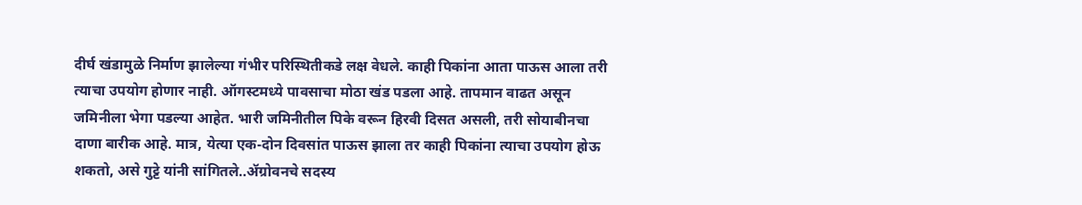दीर्घ खंडामुळे निर्माण झालेल्या गंभीर परिस्थितीकडे लक्ष वेधले. काही पिकांना आता पाऊस आला तरी त्याचा उपयोग होणार नाही. ऑगस्टमध्ये पावसाचा मोठा खंड पडला आहे. तापमान वाढत असून जमिनीला भेगा पडल्या आहेत. भारी जमिनीतील पिके वरून हिरवी दिसत असली, तरी सोयाबीनचा दाणा बारीक आहे. मात्र, येत्या एक-दोन दिवसांत पाऊस झाला तर काही पिकांना त्याचा उपयोग होऊ शकतो, असे गुट्टे यांनी सांगितले..ॲग्रोवनचे सदस्य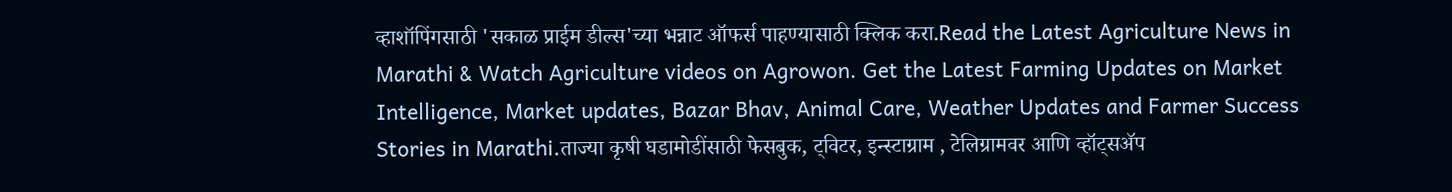व्हाशॉपिंगसाठी 'सकाळ प्राईम डील्स'च्या भन्नाट ऑफर्स पाहण्यासाठी क्लिक करा.Read the Latest Agriculture News in Marathi & Watch Agriculture videos on Agrowon. Get the Latest Farming Updates on Market Intelligence, Market updates, Bazar Bhav, Animal Care, Weather Updates and Farmer Success Stories in Marathi.ताज्या कृषी घडामोडींसाठी फेसबुक, ट्विटर, इन्स्टाग्राम , टेलिग्रामवर आणि व्हॉट्सॲप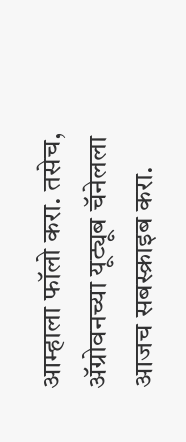आम्हाला फॉलो करा. तसेच, ॲग्रोवनच्या यूट्यूब चॅनेलला आजच सबस्क्राइब करा.